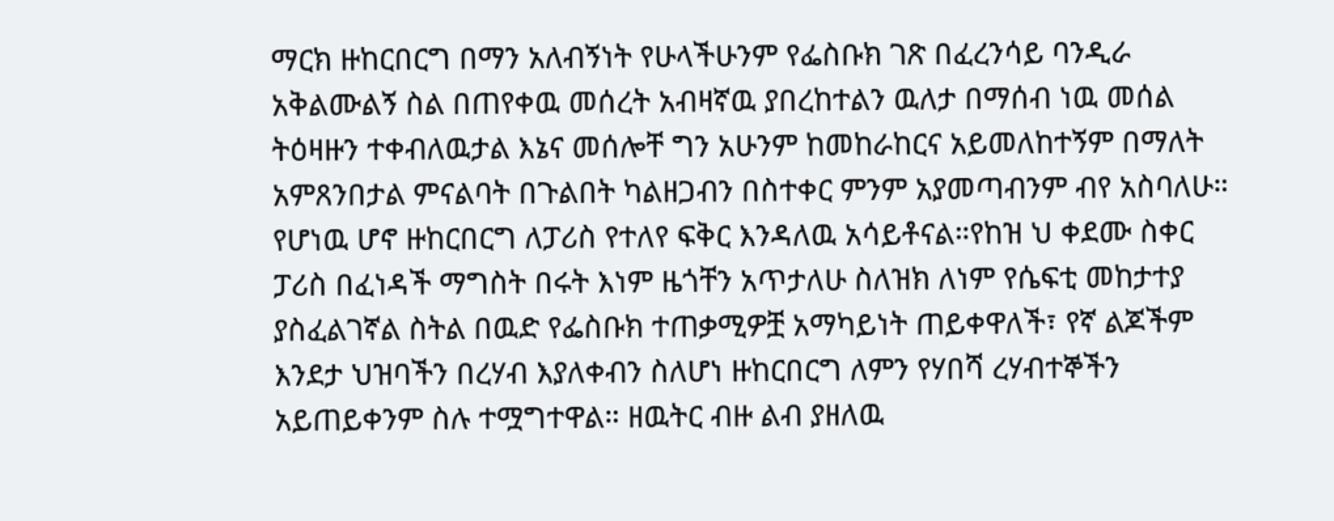ማርክ ዙከርበርግ በማን አለብኝነት የሁላችሁንም የፌስቡክ ገጽ በፈረንሳይ ባንዲራ አቅልሙልኝ ስል በጠየቀዉ መሰረት አብዛኛዉ ያበረከተልን ዉለታ በማሰብ ነዉ መሰል ትዕዛዙን ተቀብለዉታል እኔና መሰሎቸ ግን አሁንም ከመከራከርና አይመለከተኝም በማለት አምጸንበታል ምናልባት በጉልበት ካልዘጋብን በስተቀር ምንም አያመጣብንም ብየ አስባለሁ። የሆነዉ ሆኖ ዙከርበርግ ለፓሪስ የተለየ ፍቅር እንዳለዉ አሳይቶናል።የከዝ ህ ቀደሙ ስቀር ፓሪስ በፈነዳች ማግስት በሩት እነም ዜጎቸን አጥታለሁ ስለዝክ ለነም የሴፍቲ መከታተያ ያስፈልገኛል ስትል በዉድ የፌስቡክ ተጠቃሚዎቿ አማካይነት ጠይቀዋለች፣ የኛ ልጆችም እንደታ ህዝባችን በረሃብ እያለቀብን ስለሆነ ዙከርበርግ ለምን የሃበሻ ረሃብተኞችን አይጠይቀንም ስሉ ተሟግተዋል። ዘዉትር ብዙ ልብ ያዘለዉ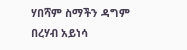ሃበሻም ስማችን ዳግም በረሃብ አይነሳ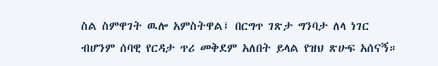ስል ስምዋገት ዉሎ አምስትዋል፤ በርግጥ ገጽታ ግንባታ ለላ ነገር ብሆንም ሰባዊ የርዳታ ጥሪ መቅደም አለበት ይላል የዝህ ጽሁፍ አሰናኝ።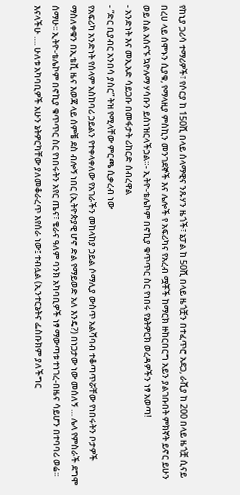የከኒያ ጋሪሳ ተማሪዎች፣ የሶርያ ከ 150ሺ በላይ ሰላማዊና ንጹሃን ዜጎች፣ ኔፓል ከ 50ሺ በላይ ዜጎቿን በተፈጥሮ አደጋ, ራሺያ ከ 200 በላይ ዜጎቿ ሲናይ በረሀ ላይ ሰሞኑን ሲያቁ, የማላዚያ ምስኪን መንገደኞች እና ሌሎች የ አፍሪካና የአረብ ሟቾች ከማርክ ዙከርበርግ አይን ያልገቡበት ምክኛት ይኖር ይሁን ወይ ስል አሰናኙ ኳዮሉማ ሃሳቡን ይሰነዝርላችኃል።- ኢትዮ-ቴሌኮም በኖኪያ ቁጥጥር ስር የነበሩ የኔትዎርክ ወረዳዎችን ነፃ አወጣ!
- አንድነት እና መኢአድ ሳይጋቡ በመፋታት ሪከርድ ሰብረዋል
- “ድር ቢያብር አንበሳ ያስር” ትዝ የሚላቸው ምርጫ ሲቃረብ ነው
የአፍሪካ አንድነት የሰላም አስከባሪ ኃይልን የተቀላቀለው የአገራችን መከላከያ ኃይል ሶማሊያ ውስጥ አልሻባብ ተቆጣጥሯቸው የነበሩትን ቦታዎች ማስለቀቁን በኢቴቪ ዜና እወጃ ላይ ሰምቼ ደስ ብሎኝ ነበር (ኢትዮጵያዊ ሆኖ ድል የማይወድ አለ እንዴ?) በነጋታው ነው መሰለኝ … ሌላ የምስራች ደግሞ ሰማሁ፡፡ ኢትዮ-ቴሌኮም በኖኪያ ቁጥጥር ስር የነበሩትን አየር ጤና፣ ቄራና ዓለም ባንክ አካባቢዎች ነፃ ማውጣቱ ተነገረ-በዜና ሳይሆን በተባባሪ ወሬ፡፡ እናላችሁ …. ሁለቱ አካባቢዎች አሁን ኔትዎርካቸው ያለመቆራረጥ እየሰራ ነው፤ ተብሏል (ኢንተርኔትና ፌስቡክም ያለችግር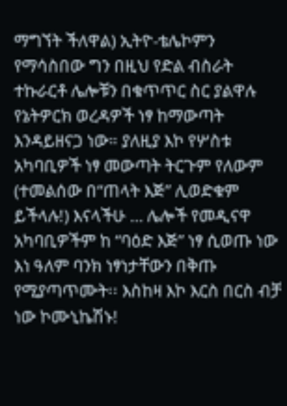ማግኘት ችለዋል) ኢትዮ-ቴሌኮምን የማሳስበው ግን በዚህ የድል ብስራት ተኩራርቶ ሌሎቹን በቁጥጥር ስር ያልዋሉ የኔትዎርክ ወረዳዎች ነፃ ከማውጣት እንዳይዘናጋ ነው። ያለዚያ እኮ የሦስቱ አካባቢዎች ነፃ መውጣት ትርጉም የለውም (ተመልሰው በ“ጠላት እጅ” ሊወድቁም ይችላሉ!) እናላችሁ … ሌሎች የመዲናዋ አካባቢዎችም ከ “ባዕድ እጅ” ነፃ ሲወጡ ነው እነ ዓለም ባንክ ነፃነታቸውን በቅጡ የሚያጣጥሙት፡፡ እስከዛ እኮ እርስ በርስ ብቻ ነው ኮሙኒኬሽኑ!